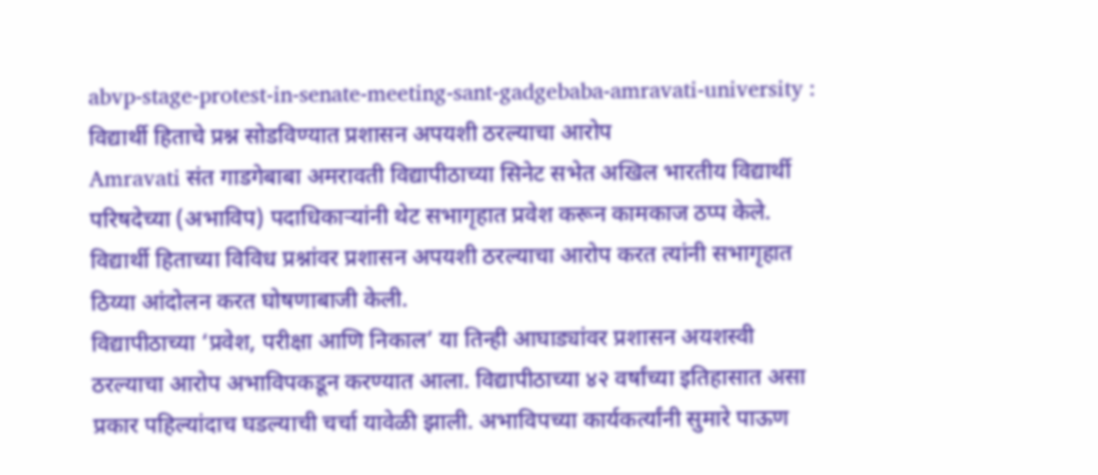abvp-stage-protest-in-senate-meeting-sant-gadgebaba-amravati-university : विद्यार्थी हिताचे प्रश्न सोडविण्यात प्रशासन अपयशी ठरल्याचा आरोप
Amravati संत गाडगेबाबा अमरावती विद्यापीठाच्या सिनेट सभेत अखिल भारतीय विद्यार्थी परिषदेच्या (अभाविप) पदाधिकाऱ्यांनी थेट सभागृहात प्रवेश करून कामकाज ठप्प केले. विद्यार्थी हिताच्या विविध प्रश्नांवर प्रशासन अपयशी ठरल्याचा आरोप करत त्यांनी सभागृहात ठिय्या आंदोलन करत घोषणाबाजी केली.
विद्यापीठाच्या ‘प्रवेश, परीक्षा आणि निकाल’ या तिन्ही आघाड्यांवर प्रशासन अयशस्वी ठरल्याचा आरोप अभाविपकडून करण्यात आला. विद्यापीठाच्या ४२ वर्षांच्या इतिहासात असा प्रकार पहिल्यांदाच घडल्याची चर्चा यावेळी झाली. अभाविपच्या कार्यकर्त्यांनी सुमारे पाऊण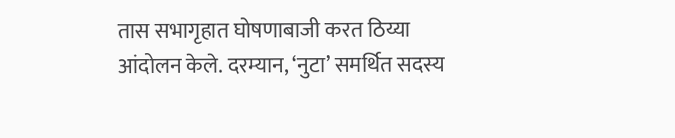तास सभागृहात घोषणाबाजी करत ठिय्या आंदोलन केले. दरम्यान, ‘नुटा’ समर्थित सदस्य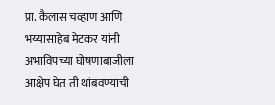प्रा. कैलास चव्हाण आणि भय्यासाहेब मेटकर यांनी अभाविपच्या घोषणाबाजीला आक्षेप घेत ती थांबवण्याची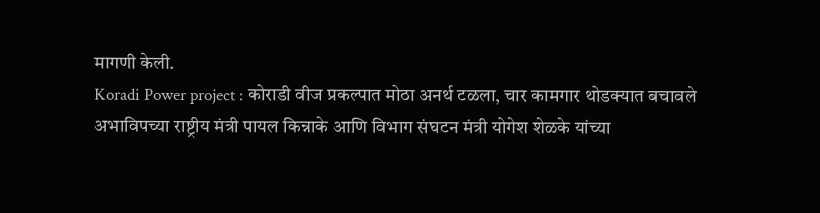मागणी केली.
Koradi Power project : कोराडी वीज प्रकल्पात मोठा अनर्थ टळला, चार कामगार थोडक्यात बचावले
अभाविपच्या राष्ट्रीय मंत्री पायल किन्नाके आणि विभाग संघटन मंत्री योगेश शेळके यांच्या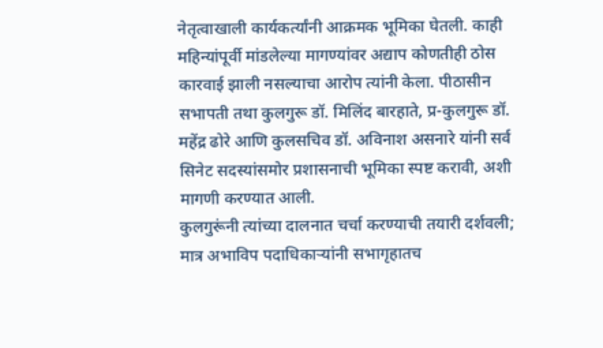नेतृत्वाखाली कार्यकर्त्यांनी आक्रमक भूमिका घेतली. काही महिन्यांपूर्वी मांडलेल्या मागण्यांवर अद्याप कोणतीही ठोस कारवाई झाली नसल्याचा आरोप त्यांनी केला. पीठासीन सभापती तथा कुलगुरू डॉ. मिलिंद बारहाते, प्र-कुलगुरू डॉ. महेंद्र ढोरे आणि कुलसचिव डॉ. अविनाश असनारे यांनी सर्व सिनेट सदस्यांसमोर प्रशासनाची भूमिका स्पष्ट करावी, अशी मागणी करण्यात आली.
कुलगुरूंनी त्यांच्या दालनात चर्चा करण्याची तयारी दर्शवली; मात्र अभाविप पदाधिकाऱ्यांनी सभागृहातच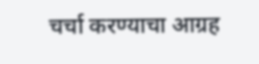चर्चा करण्याचा आग्रह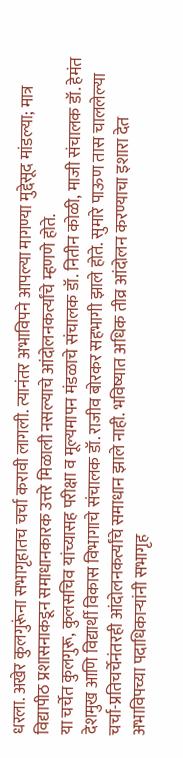धरला. अखेर कुलगुरूंना सभागृहातच चर्चा करावी लागली. त्यानंतर अभाविपने आपल्या मागण्या मुद्देसूद मांडल्या; मात्र विद्यापीठ प्रशासनाकडून समाधानकारक उत्तरे मिळाली नसल्याचे आंदोलनकर्त्यांचे म्हणणे होते.
या चर्चेत कुलगुरू, कुलसचिव यांच्यासह परीक्षा व मूल्यमापन मंडळाचे संचालक डॉ. नितीन कोळी, माजी संचालक डॉ. हेमंत देशमुख आणि विद्यार्थी विकास विभागाचे संचालक डॉ. राजीव बोरकर सहभागी झाले होते. सुमारे पाऊण तास चाललेल्या चर्चा-प्रतिचर्चेनंतरही आंदोलनकर्त्यांचे समाधान झाले नाही. भविष्यात अधिक तीव्र आंदोलन करण्याचा इशारा देत अभाविपच्या पदाधिकाऱ्यांनी सभागृह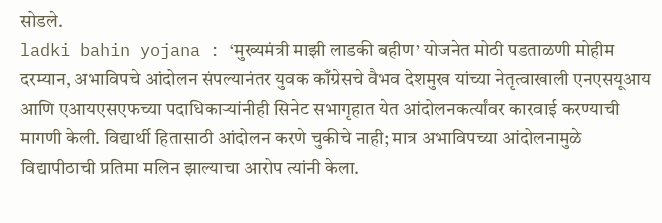सोडले.
ladki bahin yojana : ‘मुख्यमंत्री माझी लाडकी बहीण’ योजनेत मोठी पडताळणी मोहीम
दरम्यान, अभाविपचे आंदोलन संपल्यानंतर युवक काँग्रेसचे वैभव देशमुख यांच्या नेतृत्वाखाली एनएसयूआय आणि एआयएसएफच्या पदाधिकाऱ्यांनीही सिनेट सभागृहात येत आंदोलनकर्त्यांवर कारवाई करण्याची मागणी केली. विद्यार्थी हितासाठी आंदोलन करणे चुकीचे नाही; मात्र अभाविपच्या आंदोलनामुळे विद्यापीठाची प्रतिमा मलिन झाल्याचा आरोप त्यांनी केला.